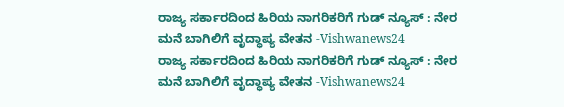ರಾಜ್ಯ ಸರ್ಕಾರದಿಂದ ಹಿರಿಯ ನಾಗರಿಕರಿಗೆ ಗುಡ್ ನ್ಯೂಸ್ : ನೇರ ಮನೆ ಬಾಗಿಲಿಗೆ ವೃದ್ಧಾಪ್ಯ ವೇತನ -Vishwanews24
ರಾಜ್ಯ ಸರ್ಕಾರದಿಂದ ಹಿರಿಯ ನಾಗರಿಕರಿಗೆ ಗುಡ್ ನ್ಯೂಸ್ : ನೇರ ಮನೆ ಬಾಗಿಲಿಗೆ ವೃದ್ಧಾಪ್ಯ ವೇತನ -Vishwanews24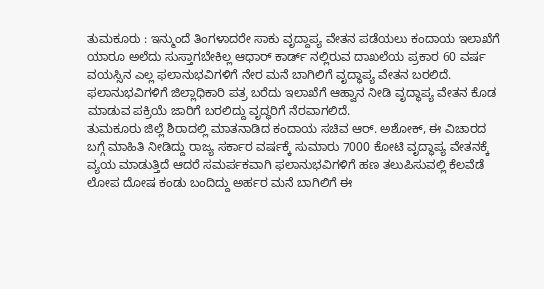ತುಮಕೂರು : ಇನ್ಮುಂದೆ ತಿಂಗಳಾದರೇ ಸಾಕು ವೃದ್ದಾಪ್ಯ ವೇತನ ಪಡೆಯಲು ಕಂದಾಯ ಇಲಾಖೆಗೆ ಯಾರೂ ಅಲೆದು ಸುಸ್ತಾಗಬೇಕಿಲ್ಲ ಆಧಾರ್ ಕಾರ್ಡ್ ನಲ್ಲಿರುವ ದಾಖಲೆಯ ಪ್ರಕಾರ 60 ವರ್ಷ ವಯಸ್ಸಿನ ಎಲ್ಲ ಫಲಾನುಭವಿಗಳಿಗೆ ನೇರ ಮನೆ ಬಾಗಿಲಿಗೆ ವೃದ್ಧಾಪ್ಯ ವೇತನ ಬರಲಿದೆ.
ಫಲಾನುಭವಿಗಳಿಗೆ ಜಿಲ್ಲಾಧಿಕಾರಿ ಪತ್ರ ಬರೆದು ಇಲಾಖೆಗೆ ಆಹ್ವಾನ ನೀಡಿ ವೃದ್ಧಾಪ್ಯ ವೇತನ ಕೊಡ ಮಾಡುವ ಪಕ್ರಿಯೆ ಜಾರಿಗೆ ಬರಲಿದ್ದು ವೃದ್ಧರಿಗೆ ನೆರವಾಗಲಿದೆ.
ತುಮಕೂರು ಜಿಲ್ಲೆ ಶಿರಾದಲ್ಲಿ ಮಾತನಾಡಿದ ಕಂದಾಯ ಸಚಿವ ಆರ್. ಅಶೋಕ್, ಈ ವಿಚಾರದ ಬಗ್ಗೆ ಮಾಹಿತಿ ನೀಡಿದ್ದು ರಾಜ್ಯ ಸರ್ಕಾರ ವರ್ಷಕ್ಕೆ ಸುಮಾರು 7000 ಕೋಟಿ ವೃದ್ಧಾಪ್ಯ ವೇತನಕ್ಕೆ ವ್ಯಯ ಮಾಡುತ್ತಿದೆ ಆದರೆ ಸಮರ್ಪಕವಾಗಿ ಫಲಾನುಭವಿಗಳಿಗೆ ಹಣ ತಲುಪಿಸುವಲ್ಲಿ ಕೆಲವೆಡೆ ಲೋಪ ದೋಷ ಕಂಡು ಬಂದಿದ್ದು ಅರ್ಹರ ಮನೆ ಬಾಗಿಲಿಗೆ ಈ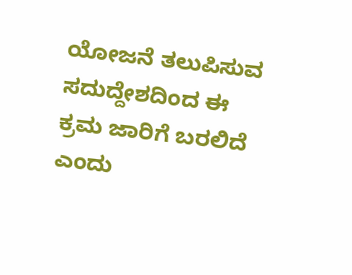ಯೋಜನೆ ತಲುಪಿಸುವ ಸದುದ್ದೇಶದಿಂದ ಈ ಕ್ರಮ ಜಾರಿಗೆ ಬರಲಿದೆ ಎಂದು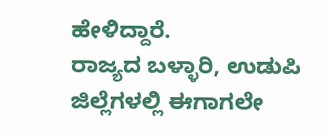ಹೇಳಿದ್ದಾರೆ.
ರಾಜ್ಯದ ಬಳ್ಳಾರಿ, ಉಡುಪಿ ಜಿಲ್ಲೆಗಳಲ್ಲಿ ಈಗಾಗಲೇ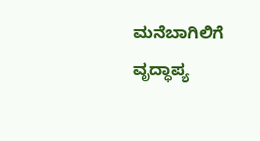ಮನೆಬಾಗಿಲಿಗೆ ವೃದ್ಧಾಪ್ಯ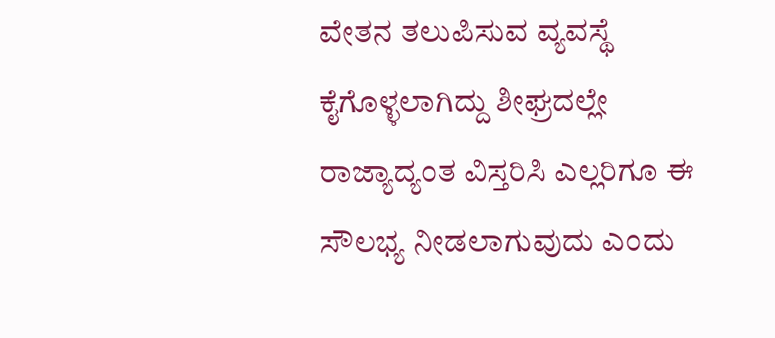ವೇತನ ತಲುಪಿಸುವ ವ್ಯವಸ್ಥೆ ಕೈಗೊಳ್ಳಲಾಗಿದ್ದು ಶೀಘ್ರದಲ್ಲೇ ರಾಜ್ಯಾದ್ಯಂತ ವಿಸ್ತರಿಸಿ ಎಲ್ಲರಿಗೂ ಈ ಸೌಲಭ್ಯ ನೀಡಲಾಗುವುದು ಎಂದು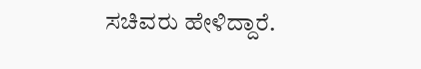ಸಚಿವರು ಹೇಳಿದ್ದಾರೆ.